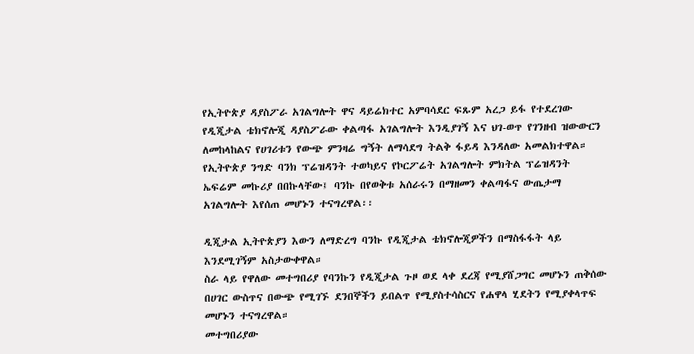የኢትዮጵያ ዳያስፖራ አገልግሎት ዋና ዳይሬክተር አምባሳደር ፍጹም አረጋ ይፋ የተደረገው የዲጂታል ቴክኖሎጂ ዳያስፖራው ቀልጣፋ አገልግሎት እንዲያገኝ እና ህገ-ወጥ የገንዘብ ዝውውርን ለመከላከልና የሀገሪቱን የውጭ ምንዛሬ ግኝት ለማሳደግ ትልቅ ፋይዳ እንዳለው አመልክተዋል።
የኢትዮጵያ ንግድ ባንክ ፕሬዝዳንት ተወካይና የኮርፖሬት አገልግሎት ምክትል ፕሬዝዳንት ኤፍሬም መኩሪያ በበኩላቸው፤ ባንኩ በየወቅቱ አሰራሩን በማዘመን ቀልጣፋና ውጤታማ አገልግሎት እየሰጠ መሆኑን ተናግረዋል፡፡

ዲጂታል ኢትዮጵያን እውን ለማድረግ ባንኩ የዲጂታል ቴክኖሎጂዎችን በማስፋፋት ላይ እንደሚገኝም አስታውቀዋል።
ስራ ላይ የዋለው መተግበሪያ የባንኩን የዲጂታል ጉዞ ወደ ላቀ ደረጃ የሚያሸጋግር መሆኑን ጠቅሰው በሀገር ውስጥና በውጭ የሚገኙ ደንበኞችን ይበልጥ የሚያስተሳስርና የሐዋላ ሂደትን የሚያቀላጥፍ መሆኑን ተናግረዋል።
መተግበሪያው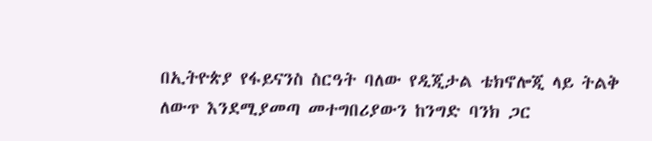በኢትዮጵያ የፋይናንስ ስርዓት ባለው የዲጂታል ቴክኖሎጂ ላይ ትልቅ ለውጥ እንደሚያመጣ መተግበሪያውን ከንግድ ባንክ ጋር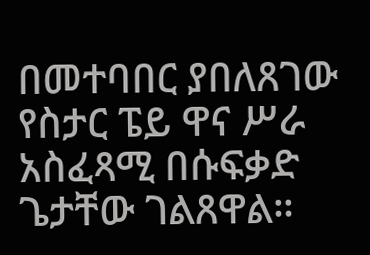በመተባበር ያበለጸገው የስታር ፔይ ዋና ሥራ አስፈጻሚ በሱፍቃድ ጌታቸው ገልጸዋል።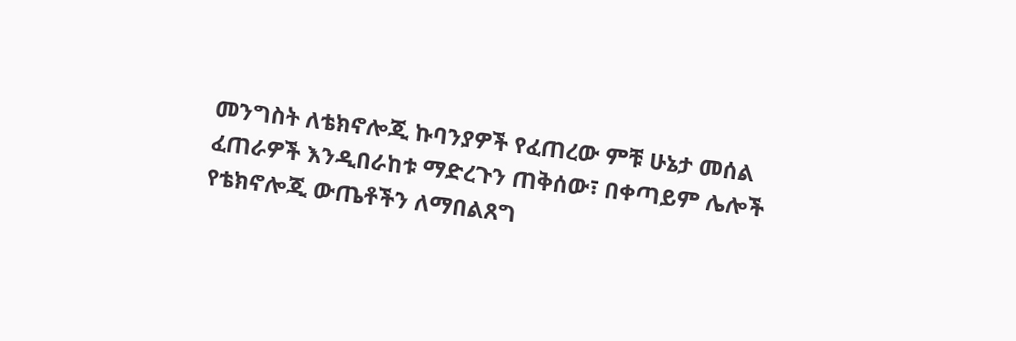መንግስት ለቴክኖሎጂ ኩባንያዎች የፈጠረው ምቹ ሁኔታ መሰል ፈጠራዎች እንዲበራከቱ ማድረጉን ጠቅሰው፣ በቀጣይም ሌሎች የቴክኖሎጂ ውጤቶችን ለማበልጸግ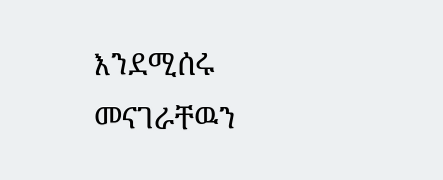እንደሚሰሩ መናገራቸዉን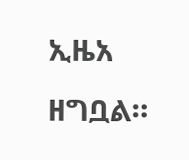ኢዜአ ዘግቧል።